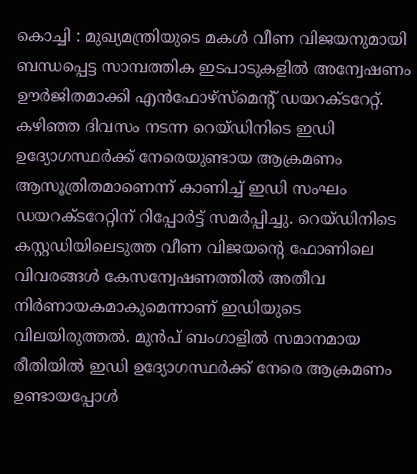കൊച്ചി : മുഖ്യമന്ത്രിയുടെ മകൾ വീണ വിജയനുമായി ബന്ധപ്പെട്ട സാമ്പത്തിക ഇടപാടുകളിൽ അന്വേഷണം ഊർജിതമാക്കി എൻഫോഴ്സ്മെന്റ് ഡയറക്ടറേറ്റ്. കഴിഞ്ഞ ദിവസം നടന്ന റെയ്ഡിനിടെ ഇഡി ഉദ്യോഗസ്ഥർക്ക് നേരെയുണ്ടായ ആക്രമണം ആസൂത്രിതമാണെന്ന് കാണിച്ച് ഇഡി സംഘം ഡയറക്ടറേറ്റിന് റിപ്പോർട്ട് സമർപ്പിച്ചു. റെയ്ഡിനിടെ കസ്റ്റഡിയിലെടുത്ത വീണ വിജയന്റെ ഫോണിലെ വിവരങ്ങൾ കേസന്വേഷണത്തിൽ അതീവ നിർണായകമാകുമെന്നാണ് ഇഡിയുടെ വിലയിരുത്തൽ. മുൻപ് ബംഗാളിൽ സമാനമായ രീതിയിൽ ഇഡി ഉദ്യോഗസ്ഥർക്ക് നേരെ ആക്രമണം ഉണ്ടായപ്പോൾ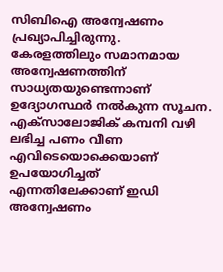സിബിഐ അന്വേഷണം പ്രഖ്യാപിച്ചിരുന്നു. കേരളത്തിലും സമാനമായ അന്വേഷണത്തിന് സാധ്യതയുണ്ടെന്നാണ് ഉദ്യോഗസ്ഥർ നൽകുന്ന സൂചന.
എക്സാലോജിക് കമ്പനി വഴി ലഭിച്ച പണം വീണ എവിടെയൊക്കെയാണ് ഉപയോഗിച്ചത് എന്നതിലേക്കാണ് ഇഡി അന്വേഷണം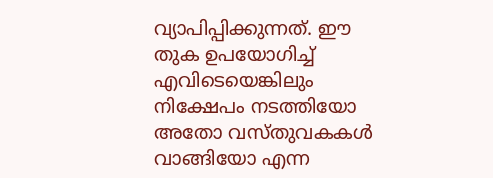വ്യാപിപ്പിക്കുന്നത്. ഈ തുക ഉപയോഗിച്ച് എവിടെയെങ്കിലും നിക്ഷേപം നടത്തിയോ അതോ വസ്തുവകകൾ വാങ്ങിയോ എന്ന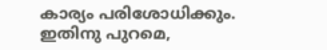കാര്യം പരിശോധിക്കും. ഇതിനു പുറമെ,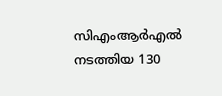സിഎംആർഎൽ നടത്തിയ 130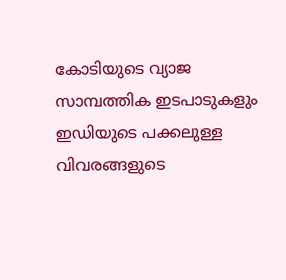കോടിയുടെ വ്യാജ സാമ്പത്തിക ഇടപാടുകളും ഇഡിയുടെ പക്കലുള്ള വിവരങ്ങളുടെ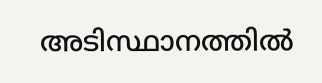അടിസ്ഥാനത്തിൽ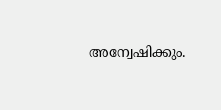അന്വേഷിക്കും.